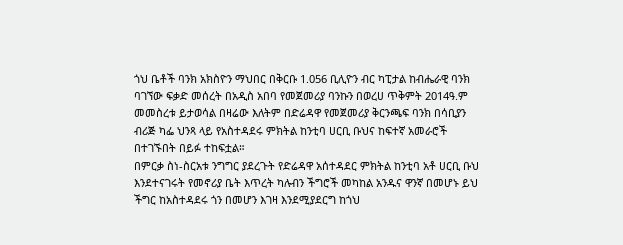ጎህ ቤቶች ባንክ አክስዮን ማህበር በቅርቡ 1.056 ቢሊዮን ብር ካፒታል ከብሔራዊ ባንክ ባገኘው ፍቃድ መሰረት በአዲስ አበባ የመጀመሪያ ባንኩን በወረሀ ጥቅምት 2014ዓ.ም መመስረቱ ይታወሳል በዛሬው እለትም በድሬዳዋ የመጀመሪያ ቅርንጫፍ ባንክ በሳቢያን ብሪጅ ካፌ ህንጻ ላይ የአስተዳደሩ ምክትል ከንቲባ ሀርቢ ቡህና ከፍተኛ አመራሮች በተገኙበት በይፉ ተከፍቷል።
በምርቃ ስነ-ስርአቱ ንግግር ያደረጉት የድሬዳዋ አሰተዳደር ምክትል ከንቲባ አቶ ሀርቢ ቡህ እንደተናገሩት የመኖሪያ ቤት እጥረት ካሉብን ችግሮች መካከል አንዱና ዋንኛ በመሆኑ ይህ ችግር ከአስተዳደሩ ጎን በመሆን እገዛ እንደሚያደርግ ከጎህ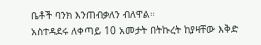ቤቶች ባንክ እንጠብቃለን ብለዋል።
አስተዳደሩ ለቀጣይ 10 አመታት በትኩረት ከያዛቸው እቅድ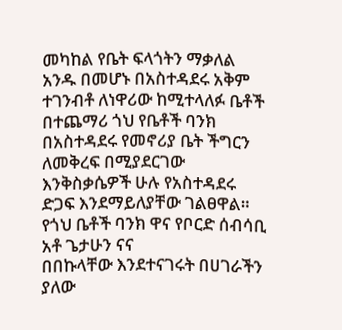መካከል የቤት ፍላጎትን ማቃለል አንዱ በመሆኑ በአስተዳደሩ አቅም ተገንብቶ ለነዋሪው ከሚተላለፉ ቤቶች በተጨማሪ ጎህ የቤቶች ባንክ በአስተዳደሩ የመኖሪያ ቤት ችግርን ለመቅረፍ በሚያደርገው እንቅስቃሴዎች ሁሉ የአስተዳደሩ ድጋፍ እንደማይለያቸው ገልፀዋል።
የጎህ ቤቶች ባንክ ዋና የቦርድ ሰብሳቢ አቶ ጌታሁን ናና
በበኩላቸው እንደተናገሩት በሀገራችን ያለው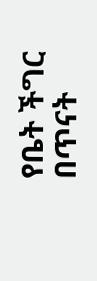የቤት ችግር በጥናት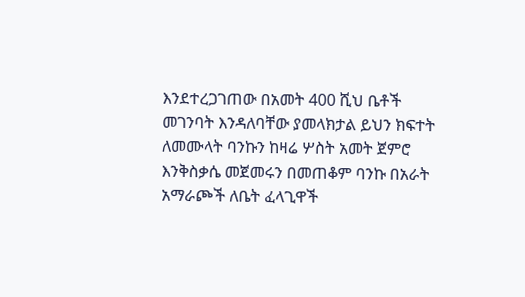እንደተረጋገጠው በአመት 400 ሺህ ቤቶች መገንባት እንዳለባቸው ያመላክታል ይህን ክፍተት ለመሙላት ባንኩን ከዛሬ ሦስት አመት ጀምሮ እንቅስቃሴ መጀመሩን በመጠቆም ባንኩ በአራት አማራጮች ለቤት ፈላጊዋች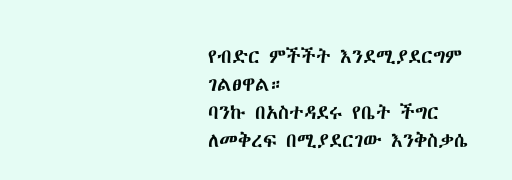የብድር ምችችት እንደሚያደርግም ገልፀዋል።
ባንኩ በአስተዳደሩ የቤት ችግር ለመቅረፍ በሚያደርገው እንቅስቃሴ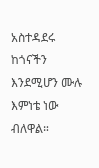አስተዳደሩ ከጎናችን እንደሚሆን ሙሉ እምነቴ ነው ብለዋል።